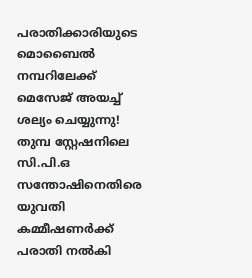പരാതിക്കാരിയുടെ മൊബൈല്‍ നമ്പറിലേക്ക് മെസേജ് അയച്ച് ശല്യം ചെയ്യുന്നു! തുമ്പ സ്റ്റേഷനിലെ സി.പി.ഒ സന്തോഷിനെതിരെ യുവതി കമ്മീഷണര്‍ക്ക് പരാതി നല്‍കി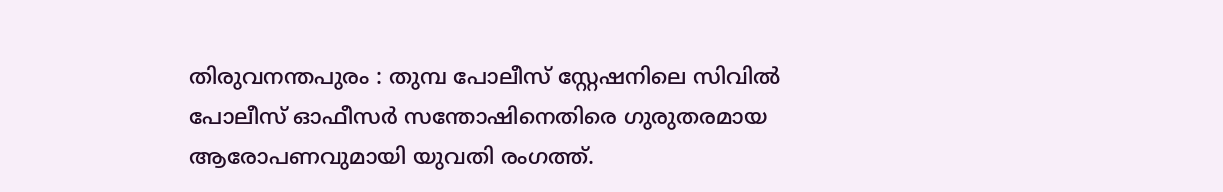തിരുവനന്തപുരം : തുമ്പ പോലീസ് സ്റ്റേഷനിലെ സിവില്‍ പോലീസ് ഓഫീസര്‍ സന്തോഷിനെതിരെ ഗുരുതരമായ ആരോപണവുമായി യുവതി രംഗത്ത്.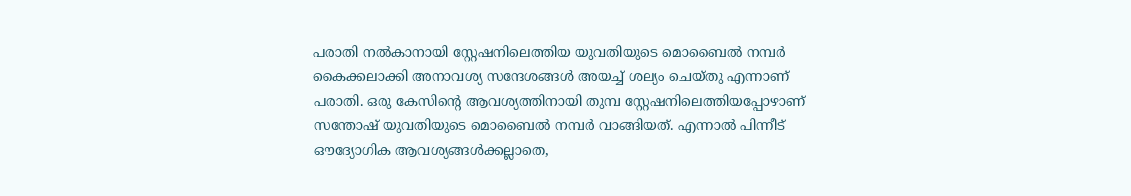പരാതി നല്‍കാനായി സ്റ്റേഷനിലെത്തിയ യുവതിയുടെ മൊബൈല്‍ നമ്പര്‍ കൈക്കലാക്കി അനാവശ്യ സന്ദേശങ്ങള്‍ അയച്ച് ശല്യം ചെയ്തു എന്നാണ് പരാതി. ഒരു കേസിന്റെ ആവശ്യത്തിനായി തുമ്പ സ്റ്റേഷനിലെത്തിയപ്പോഴാണ് സന്തോഷ് യുവതിയുടെ മൊബൈല്‍ നമ്പര്‍ വാങ്ങിയത്. എന്നാല്‍ പിന്നീട് ഔദ്യോഗിക ആവശ്യങ്ങള്‍ക്കല്ലാതെ,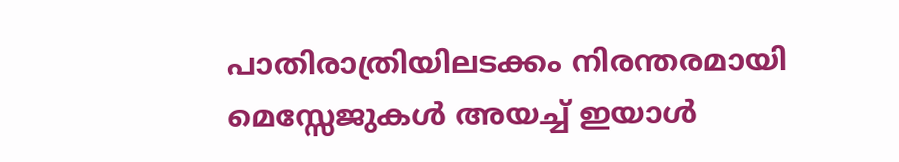പാതിരാത്രിയിലടക്കം നിരന്തരമായി മെസ്സേജുകള്‍ അയച്ച് ഇയാള്‍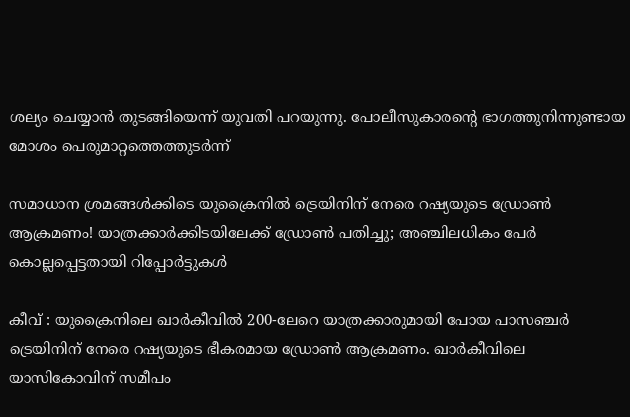ശല്യം ചെയ്യാന്‍ തുടങ്ങിയെന്ന് യുവതി പറയുന്നു. പോലീസുകാരന്റെ ഭാഗത്തുനിന്നുണ്ടായ മോശം പെരുമാറ്റത്തെത്തുടര്‍ന്ന്

സമാധാന ശ്രമങ്ങള്‍ക്കിടെ യുക്രൈനില്‍ ട്രെയിനിന് നേരെ റഷ്യയുടെ ഡ്രോണ്‍ ആക്രമണം! യാത്രക്കാര്‍ക്കിടയിലേക്ക് ഡ്രോണ്‍ പതിച്ചു; അഞ്ചിലധികം പേര്‍ കൊല്ലപ്പെട്ടതായി റിപ്പോര്‍ട്ടുകള്‍

കീവ് : യുക്രൈനിലെ ഖാര്‍കീവില്‍ 200-ലേറെ യാത്രക്കാരുമായി പോയ പാസഞ്ചര്‍ ട്രെയിനിന് നേരെ റഷ്യയുടെ ഭീകരമായ ഡ്രോണ്‍ ആക്രമണം. ഖാര്‍കീവിലെ യാസികോവിന് സമീപം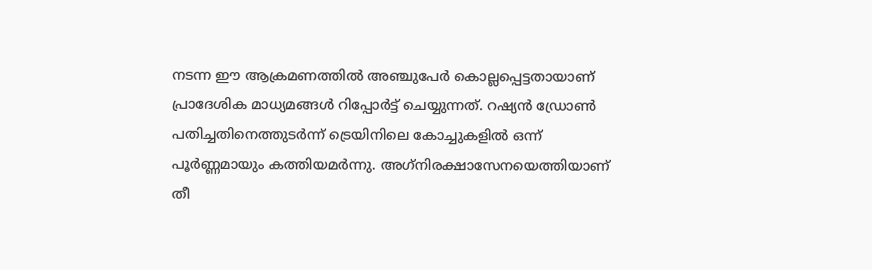നടന്ന ഈ ആക്രമണത്തില്‍ അഞ്ചുപേര്‍ കൊല്ലപ്പെട്ടതായാണ് പ്രാദേശിക മാധ്യമങ്ങള്‍ റിപ്പോര്‍ട്ട് ചെയ്യുന്നത്. റഷ്യന്‍ ഡ്രോണ്‍ പതിച്ചതിനെത്തുടര്‍ന്ന് ട്രെയിനിലെ കോച്ചുകളില്‍ ഒന്ന് പൂര്‍ണ്ണമായും കത്തിയമര്‍ന്നു. അഗ്‌നിരക്ഷാസേനയെത്തിയാണ് തീ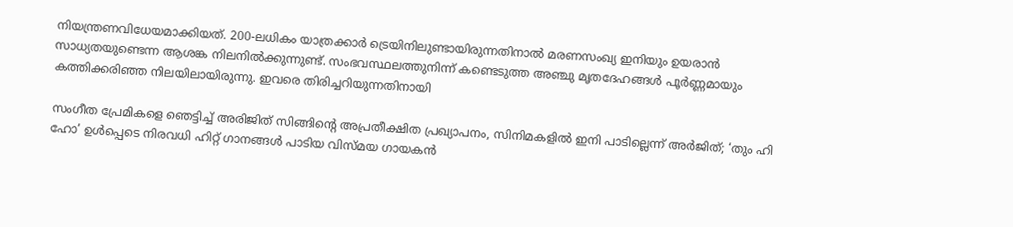നിയന്ത്രണവിധേയമാക്കിയത്. 200-ലധികം യാത്രക്കാര്‍ ട്രെയിനിലുണ്ടായിരുന്നതിനാല്‍ മരണസംഖ്യ ഇനിയും ഉയരാന്‍ സാധ്യതയുണ്ടെന്ന ആശങ്ക നിലനില്‍ക്കുന്നുണ്ട്. സംഭവസ്ഥലത്തുനിന്ന് കണ്ടെടുത്ത അഞ്ചു മൃതദേഹങ്ങള്‍ പൂര്‍ണ്ണമായും കത്തിക്കരിഞ്ഞ നിലയിലായിരുന്നു. ഇവരെ തിരിച്ചറിയുന്നതിനായി

സംഗീത പ്രേമികളെ ഞെട്ടിച്ച് അരിജിത് സിങ്ങിന്റെ അപ്രതീക്ഷിത പ്രഖ്യാപനം, സിനിമകളില്‍ ഇനി പാടില്ലെന്ന് അര്‍ജിത്; ‘തും ഹി ഹോ’ ഉള്‍പ്പെടെ നിരവധി ഹിറ്റ് ഗാനങ്ങള്‍ പാടിയ വിസ്മയ ഗായകന്‍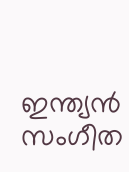ഇന്ത്യന്‍ സംഗീത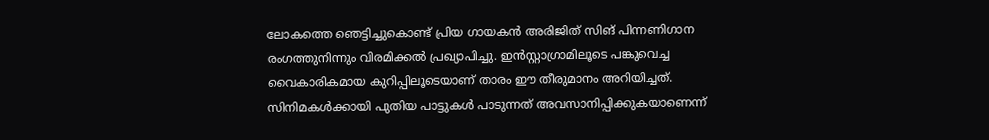ലോകത്തെ ഞെട്ടിച്ചുകൊണ്ട് പ്രിയ ഗായകന്‍ അരിജിത് സിങ് പിന്നണിഗാന രംഗത്തുനിന്നും വിരമിക്കല്‍ പ്രഖ്യാപിച്ചു. ഇന്‍സ്റ്റാഗ്രാമിലൂടെ പങ്കുവെച്ച വൈകാരികമായ കുറിപ്പിലൂടെയാണ് താരം ഈ തീരുമാനം അറിയിച്ചത്. സിനിമകള്‍ക്കായി പുതിയ പാട്ടുകള്‍ പാടുന്നത് അവസാനിപ്പിക്കുകയാണെന്ന്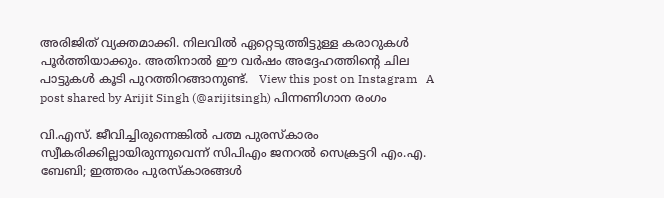അരിജിത് വ്യക്തമാക്കി. നിലവില്‍ ഏറ്റെടുത്തിട്ടുള്ള കരാറുകള്‍ പൂര്‍ത്തിയാക്കും. അതിനാല്‍ ഈ വര്‍ഷം അദ്ദേഹത്തിന്റെ ചില പാട്ടുകള്‍ കൂടി പുറത്തിറങ്ങാനുണ്ട്.   View this post on Instagram   A post shared by Arijit Singh (@arijitsingh) പിന്നണിഗാന രംഗം

വി.എസ്. ജീവിച്ചിരുന്നെങ്കില്‍ പത്മ പുരസ്‌കാരം സ്വീകരിക്കില്ലായിരുന്നുവെന്ന് സിപിഎം ജനറല്‍ സെക്രട്ടറി എം.എ. ബേബി; ഇത്തരം പുരസ്‌കാരങ്ങള്‍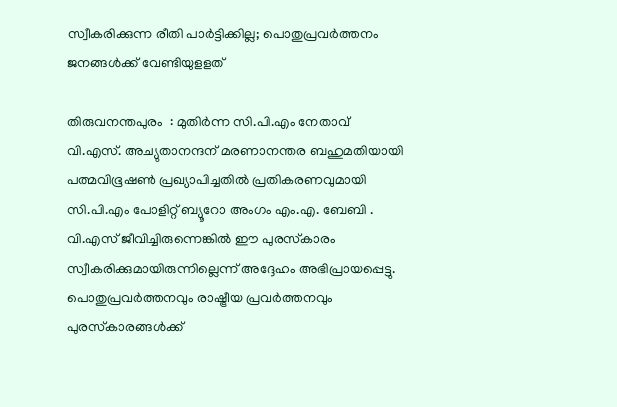സ്വീകരിക്കുന്ന രീതി പാര്‍ട്ടിക്കില്ല; പൊതുപ്രവര്‍ത്തനം ജനങ്ങള്‍ക്ക് വേണ്ടിയുളളത്

തിരുവനന്തപുരം  : മുതിര്‍ന്ന സി.പി.എം നേതാവ് വി.എസ്. അച്യുതാനന്ദന് മരണാനന്തര ബഹുമതിയായി പത്മവിഭൂഷണ്‍ പ്രഖ്യാപിച്ചതില്‍ പ്രതികരണവുമായി സി.പി.എം പോളിറ്റ് ബ്യൂറോ അംഗം എം.എ. ബേബി . വി.എസ് ജീവിച്ചിരുന്നെങ്കില്‍ ഈ പുരസ്‌കാരം സ്വീകരിക്കുമായിരുന്നില്ലെന്ന് അദ്ദേഹം അഭിപ്രായപ്പെട്ടു. പൊതുപ്രവര്‍ത്തനവും രാഷ്ട്രീയ പ്രവര്‍ത്തനവും പുരസ്‌കാരങ്ങള്‍ക്ക്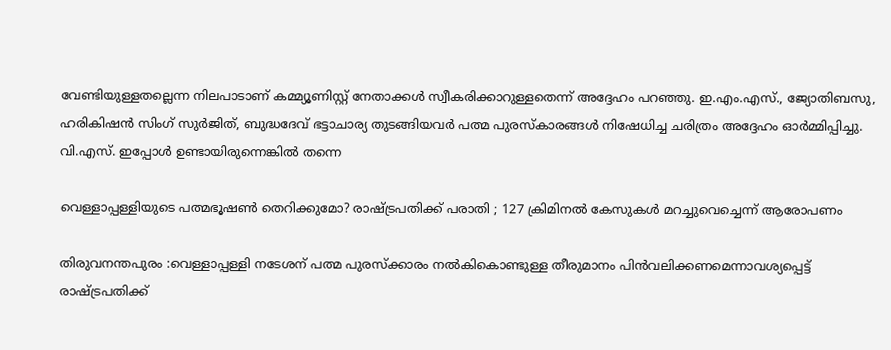വേണ്ടിയുള്ളതല്ലെന്ന നിലപാടാണ് കമ്മ്യൂണിസ്റ്റ് നേതാക്കള്‍ സ്വീകരിക്കാറുള്ളതെന്ന് അദ്ദേഹം പറഞ്ഞു. ഇ.എം.എസ്., ജ്യോതിബസു, ഹരികിഷന്‍ സിംഗ് സുര്‍ജിത്, ബുദ്ധദേവ് ഭട്ടാചാര്യ തുടങ്ങിയവര്‍ പത്മ പുരസ്‌കാരങ്ങള്‍ നിഷേധിച്ച ചരിത്രം അദ്ദേഹം ഓര്‍മ്മിപ്പിച്ചു. വി.എസ്. ഇപ്പോള്‍ ഉണ്ടായിരുന്നെങ്കില്‍ തന്നെ

വെള്ളാപ്പള്ളിയുടെ പത്മഭൂഷണ്‍ തെറിക്കുമോ? രാഷ്ട്രപതിക്ക് പരാതി ; 127 ക്രിമിനല്‍ കേസുകള്‍ മറച്ചുവെച്ചെന്ന് ആരോപണം

തിരുവനന്തപുരം :വെള്ളാപ്പള്ളി നടേശന് പത്മ പുരസ്‌ക്കാരം നല്‍കികൊണ്ടുള്ള തീരുമാനം പിന്‍വലിക്കണമെന്നാവശ്യപ്പെട്ട് രാഷ്ട്രപതിക്ക്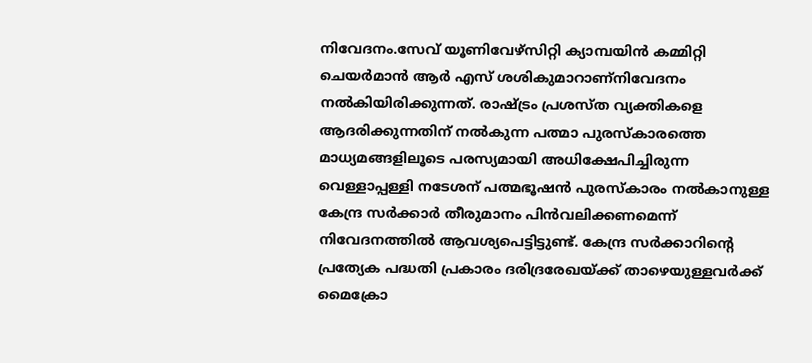നിവേദനം.സേവ് യൂണിവേഴ്‌സിറ്റി ക്യാമ്പയിന്‍ കമ്മിറ്റി ചെയര്‍മാന്‍ ആര്‍ എസ് ശശികുമാറാണ്‌നിവേദനം നല്‍കിയിരിക്കുന്നത്. രാഷ്ട്രം പ്രശസ്ത വ്യക്തികളെ ആദരിക്കുന്നതിന് നല്‍കുന്ന പത്മാ പുരസ്‌കാരത്തെ മാധ്യമങ്ങളിലൂടെ പരസ്യമായി അധിക്ഷേപിച്ചിരുന്ന വെള്ളാപ്പള്ളി നടേശന് പത്മഭൂഷന്‍ പുരസ്‌കാരം നല്‍കാനുള്ള കേന്ദ്ര സര്‍ക്കാര്‍ തീരുമാനം പിന്‍വലിക്കണമെന്ന് നിവേദനത്തില്‍ ആവശ്യപെട്ടിട്ടുണ്ട്. കേന്ദ്ര സര്‍ക്കാറിന്റെ പ്രത്യേക പദ്ധതി പ്രകാരം ദരിദ്രരേഖയ്ക്ക് താഴെയുള്ളവര്‍ക്ക് മൈക്രോ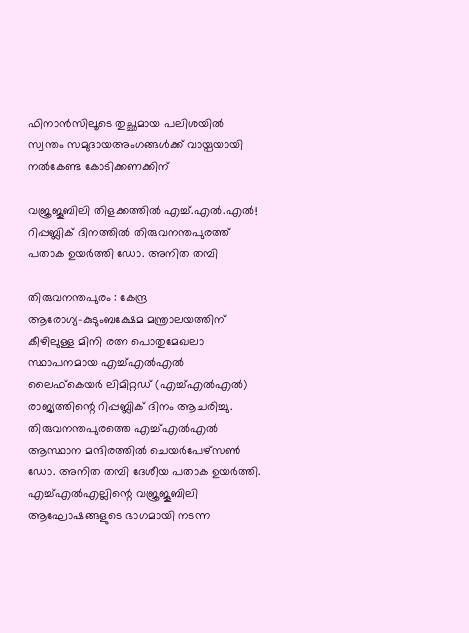ഫിനാന്‍സിലൂടെ തുച്ഛമായ പലിശയില്‍ സ്വന്തം സമുദായഅംഗങ്ങള്‍ക്ക് വായ്പയായി നല്‍കേണ്ട കോടിക്കണക്കിന്

വജ്രജൂബിലി തിളക്കത്തില്‍ എച്ച്.എല്‍.എല്‍! റിപ്പബ്ലിക് ദിനത്തില്‍ തിരുവനന്തപുരത്ത് പതാക ഉയര്‍ത്തി ഡോ. അനിത തമ്പി

തിരുവനന്തപുരം : കേന്ദ്ര ആരോഗ്യ–കുടുംബക്ഷേമ മന്ത്രാലയത്തിന് കീഴിലുള്ള മിനി രത്ന പൊതുമേഖലാ സ്ഥാപനമായ എച്ച്എൽഎൽ ലൈഫ്കെയർ ലിമിറ്റഡ് (എച്ച്എൽഎൽ) രാജ്യത്തിന്റെ റിപ്പബ്ലിക് ദിനം ആചരിച്ചു. തിരുവനന്തപുരത്തെ എച്ച്എൽഎൽ ആസ്ഥാന മന്ദിരത്തിൽ ചെയർപേഴ്‌സൺ ഡോ. അനിത തമ്പി ദേശീയ പതാക ഉയർത്തി. എച്ച്എൽഎല്ലിന്റെ വജ്രജൂബിലി ആഘോഷങ്ങളുടെ ഭാഗമായി നടന്ന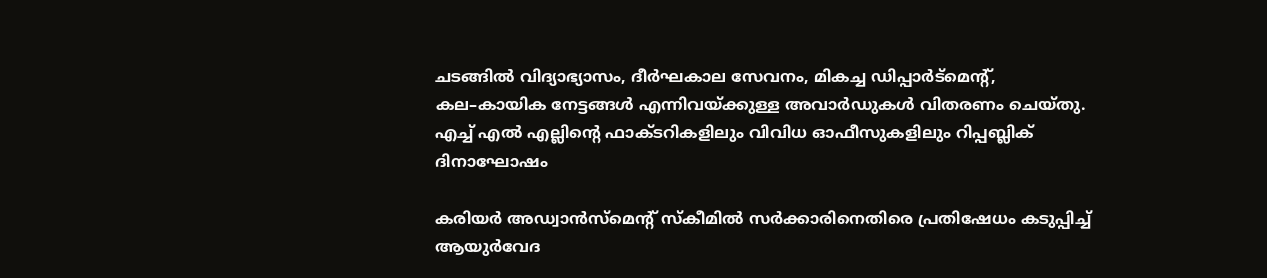ചടങ്ങിൽ വിദ്യാഭ്യാസം, ദീർഘകാല സേവനം, മികച്ച ഡിപ്പാർട്മെന്റ്, കല–കായിക നേട്ടങ്ങൾ എന്നിവയ്ക്കുള്ള അവാർഡുകൾ വിതരണം ചെയ്തു. എച്ച് എൽ എല്ലിന്റെ ഫാക്ടറികളിലും വിവിധ ഓഫീസുകളിലും റിപ്പബ്ലിക് ദിനാഘോഷം

കരിയര്‍ അഡ്വാന്‍സ്‌മെന്റ് സ്‌കീമില്‍ സര്‍ക്കാരിനെതിരെ പ്രതിഷേധം കടുപ്പിച്ച് ആയുര്‍വേദ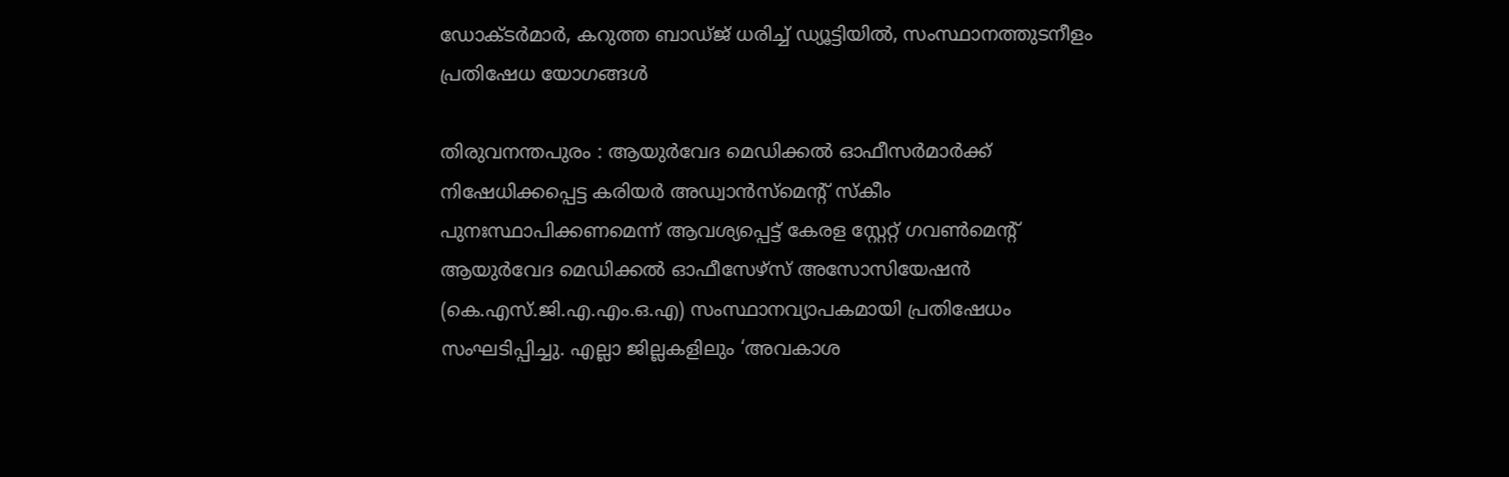ഡോക്ടര്‍മാര്‍, കറുത്ത ബാഡ്ജ് ധരിച്ച് ഡ്യൂട്ടിയില്‍, സംസ്ഥാനത്തുടനീളം പ്രതിഷേധ യോഗങ്ങള്‍

തിരുവനന്തപുരം : ആയുര്‍വേദ മെഡിക്കല്‍ ഓഫീസര്‍മാര്‍ക്ക് നിഷേധിക്കപ്പെട്ട കരിയര്‍ അഡ്വാന്‍സ്‌മെന്റ് സ്‌കീം പുനഃസ്ഥാപിക്കണമെന്ന് ആവശ്യപ്പെട്ട് കേരള സ്റ്റേറ്റ് ഗവണ്‍മെന്റ് ആയുര്‍വേദ മെഡിക്കല്‍ ഓഫീസേഴ്‌സ് അസോസിയേഷന്‍ (കെ.എസ്.ജി.എ.എം.ഒ.എ) സംസ്ഥാനവ്യാപകമായി പ്രതിഷേധം സംഘടിപ്പിച്ചു. എല്ലാ ജില്ലകളിലും ‘അവകാശ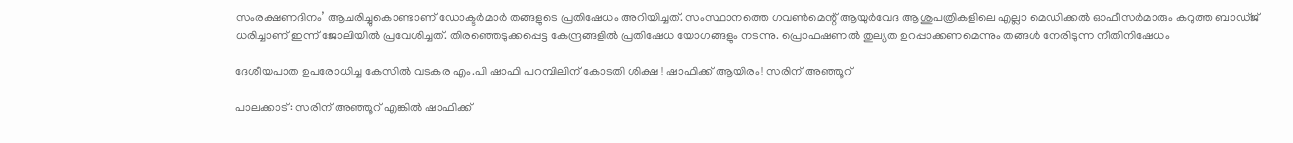സംരക്ഷണദിനം’ ആചരിച്ചുകൊണ്ടാണ് ഡോക്ടര്‍മാര്‍ തങ്ങളുടെ പ്രതിഷേധം അറിയിച്ചത്. സംസ്ഥാനത്തെ ഗവണ്‍മെന്റ് ആയുര്‍വേദ ആശുപത്രികളിലെ എല്ലാ മെഡിക്കല്‍ ഓഫീസര്‍മാരും കറുത്ത ബാഡ്ജ് ധരിച്ചാണ് ഇന്ന് ജോലിയില്‍ പ്രവേശിച്ചത്. തിരഞ്ഞെടുക്കപ്പെട്ട കേന്ദ്രങ്ങളില്‍ പ്രതിഷേധ യോഗങ്ങളും നടന്നു. പ്രൊഫഷണല്‍ തുല്യത ഉറപ്പാക്കണമെന്നും തങ്ങള്‍ നേരിടുന്ന നീതിനിഷേധം

ദേശീയപാത ഉപരോധിച്ച കേസില്‍ വടകര എം.പി ഷാഫി പറമ്പിലിന് കോടതി ശിക്ഷ ! ഷാഫിക്ക് ആയിരം! സരിന് അഞ്ഞൂറ്

പാലക്കാട്: സരിന് അഞ്ഞൂറ് എങ്കില്‍ ഷാഫിക്ക്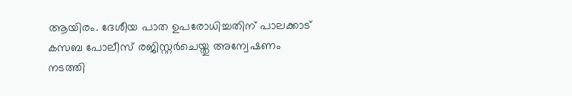ആയിരം. ദേശീയ പാത ഉപരോധിച്ചതിന് പാലക്കാട് കസബ പോലീസ് രജിസ്റ്റര്‍ചെയ്തു അന്വേഷണം നടത്തി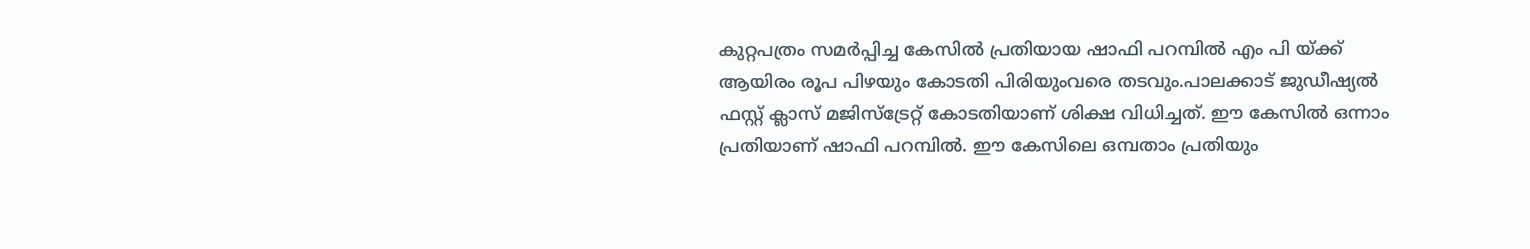കുറ്റപത്രം സമര്‍പ്പിച്ച കേസില്‍ പ്രതിയായ ഷാഫി പറമ്പില്‍ എം പി യ്ക്ക് ആയിരം രൂപ പിഴയും കോടതി പിരിയുംവരെ തടവും.പാലക്കാട് ജുഡീഷ്യല്‍ ഫസ്റ്റ് ക്ലാസ് മജിസ്‌ട്രേറ്റ് കോടതിയാണ് ശിക്ഷ വിധിച്ചത്. ഈ കേസില്‍ ഒന്നാം പ്രതിയാണ് ഷാഫി പറമ്പില്‍. ഈ കേസിലെ ഒമ്പതാം പ്രതിയും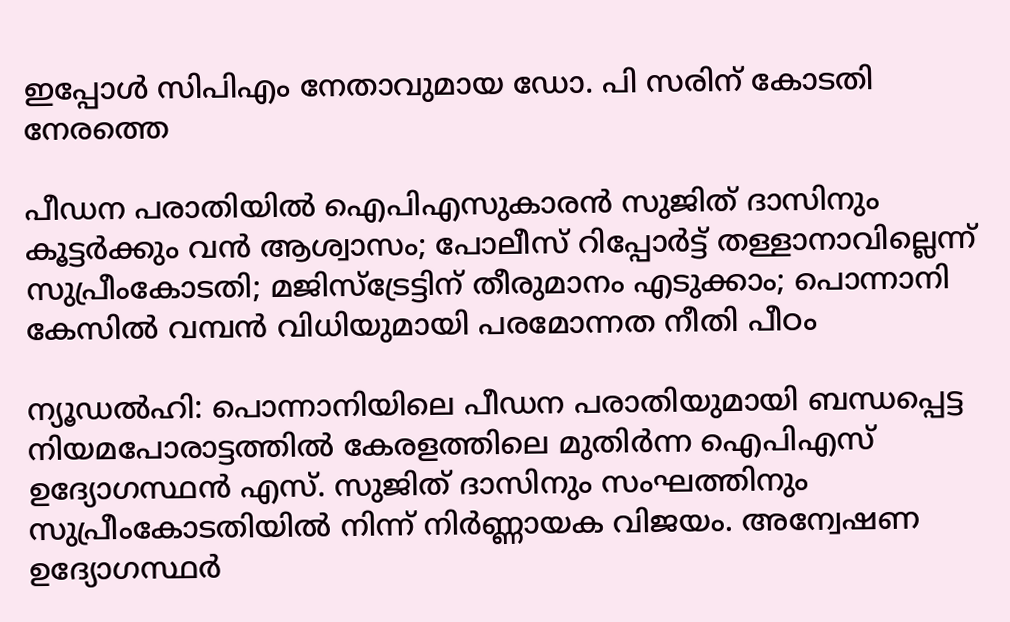ഇപ്പോള്‍ സിപിഎം നേതാവുമായ ഡോ. പി സരിന് കോടതി നേരത്തെ

പീഡന പരാതിയില്‍ ഐപിഎസുകാരന്‍ സുജിത് ദാസിനും കൂട്ടര്‍ക്കും വന്‍ ആശ്വാസം; പോലീസ് റിപ്പോര്‍ട്ട് തള്ളാനാവില്ലെന്ന് സുപ്രീംകോടതി; മജിസ്‌ട്രേട്ടിന് തീരുമാനം എടുക്കാം; പൊന്നാനി കേസില്‍ വമ്പന്‍ വിധിയുമായി പരമോന്നത നീതി പീഠം

ന്യൂഡല്‍ഹി: പൊന്നാനിയിലെ പീഡന പരാതിയുമായി ബന്ധപ്പെട്ട നിയമപോരാട്ടത്തില്‍ കേരളത്തിലെ മുതിര്‍ന്ന ഐപിഎസ് ഉദ്യോഗസ്ഥന്‍ എസ്. സുജിത് ദാസിനും സംഘത്തിനും സുപ്രീംകോടതിയില്‍ നിന്ന് നിര്‍ണ്ണായക വിജയം. അന്വേഷണ ഉദ്യോഗസ്ഥര്‍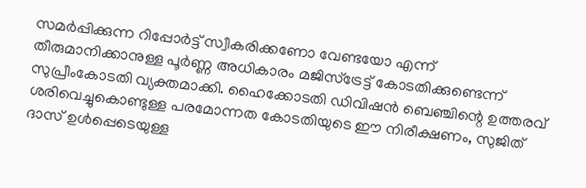സമര്‍പ്പിക്കുന്ന റിപ്പോര്‍ട്ട് സ്വീകരിക്കണോ വേണ്ടയോ എന്ന് തീരുമാനിക്കാനുള്ള പൂര്‍ണ്ണ അധികാരം മജിസ്ട്രേട്ട് കോടതിക്കുണ്ടെന്ന് സുപ്രീംകോടതി വ്യക്തമാക്കി. ഹൈക്കോടതി ഡിവിഷന്‍ ബെഞ്ചിന്റെ ഉത്തരവ് ശരിവെച്ചുകൊണ്ടുള്ള പരമോന്നത കോടതിയുടെ ഈ നിരീക്ഷണം, സുജിത് ദാസ് ഉള്‍പ്പെടെയുള്ള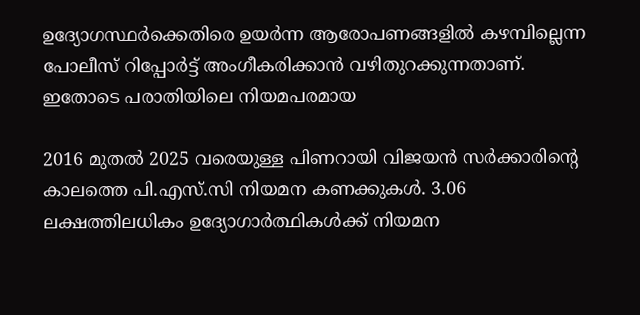ഉദ്യോഗസ്ഥര്‍ക്കെതിരെ ഉയര്‍ന്ന ആരോപണങ്ങളില്‍ കഴമ്പില്ലെന്ന പോലീസ് റിപ്പോര്‍ട്ട് അംഗീകരിക്കാന്‍ വഴിതുറക്കുന്നതാണ്. ഇതോടെ പരാതിയിലെ നിയമപരമായ

2016 മുതൽ 2025 വരെയുള്ള പിണറായി വിജയൻ സർക്കാരിന്റെ കാലത്തെ പി.എസ്.സി നിയമന കണക്കുകൾ. 3.06 ലക്ഷത്തിലധികം ഉദ്യോഗാർത്ഥികൾക്ക് നിയമന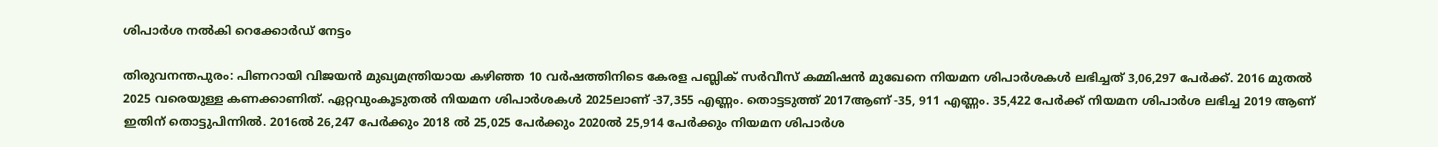ശിപാർശ നൽകി റെക്കോർഡ് നേട്ടം

തിരുവനന്തപുരം: പിണറായി വിജയൻ മുഖ്യമന്ത്രിയായ കഴിഞ്ഞ 10 വർഷത്തിനിടെ കേരള പബ്ലിക് സർവീസ് കമ്മിഷൻ മുഖേനെ നിയമന ശിപാർശകൾ ലഭിച്ചത് 3,06,297 പേർക്ക്. 2016 മുതൽ 2025 വരെയുള്ള കണക്കാണിത്. ഏറ്റവുംകൂടുതൽ നിയമന ശിപാർശകൾ 2025ലാണ് -37,355 എണ്ണം. തൊട്ടടുത്ത് 2017ആണ് -35, 911 എണ്ണം. 35,422 പേർക്ക് നിയമന ശിപാർശ ലഭിച്ച 2019 ആണ് ഇതിന് തൊട്ടുപിന്നിൽ. 2016ൽ 26,247 പേർക്കും 2018 ൽ 25,025 പേർക്കും 2020ൽ 25,914 പേർക്കും നിയമന ശിപാർശ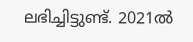ലഭിച്ചിട്ടുണ്ട്. 2021ൽ